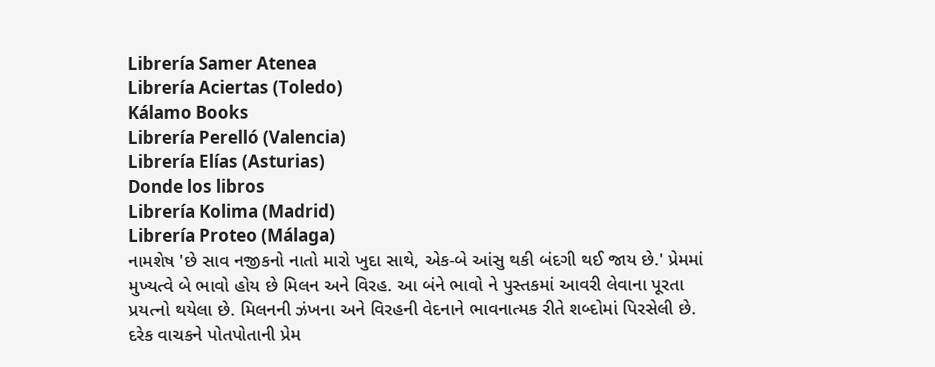Librería Samer Atenea
Librería Aciertas (Toledo)
Kálamo Books
Librería Perelló (Valencia)
Librería Elías (Asturias)
Donde los libros
Librería Kolima (Madrid)
Librería Proteo (Málaga)
નામશેષ 'છે સાવ નજીકનો નાતો મારો ખુદા સાથે, એક-બે આંસુ થકી બંદગી થઈ જાય છે.' પ્રેમમાં મુખ્યત્વે બે ભાવો હોય છે મિલન અને વિરહ. આ બંને ભાવો ને પુસ્તકમાં આવરી લેવાના પૂરતા પ્રયત્નો થયેલા છે. મિલનની ઝંખના અને વિરહની વેદનાને ભાવનાત્મક રીતે શબ્દોમાં પિરસેલી છે. દરેક વાચકને પોતપોતાની પ્રેમ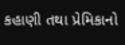કહાણી તથા પ્રેમિકાનો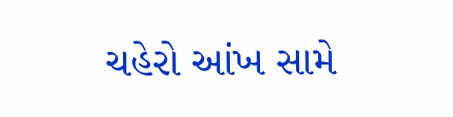ચહેરો આંખ સામે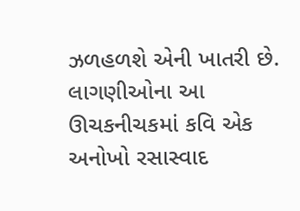ઝળહળશે એની ખાતરી છે. લાગણીઓના આ ઊચકનીચકમાં કવિ એક અનોખો રસાસ્વાદ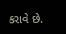કરાવે છે.